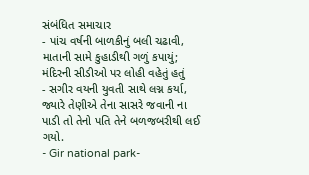સંબંધિત સમાચાર
- પાંચ વર્ષની બાળકીનું બલી ચઢાવી, માતાની સામે કુહાડીથી ગળું કપાયું; મંદિરની સીડીઓ પર લોહી વહેતું હતું
- સગીર વયની યુવતી સાથે લગ્ન કર્યા, જ્યારે તેણીએ તેના સાસરે જવાની ના પાડી તો તેનો પતિ તેને બળજબરીથી લઈ ગયો.
- Gir national park-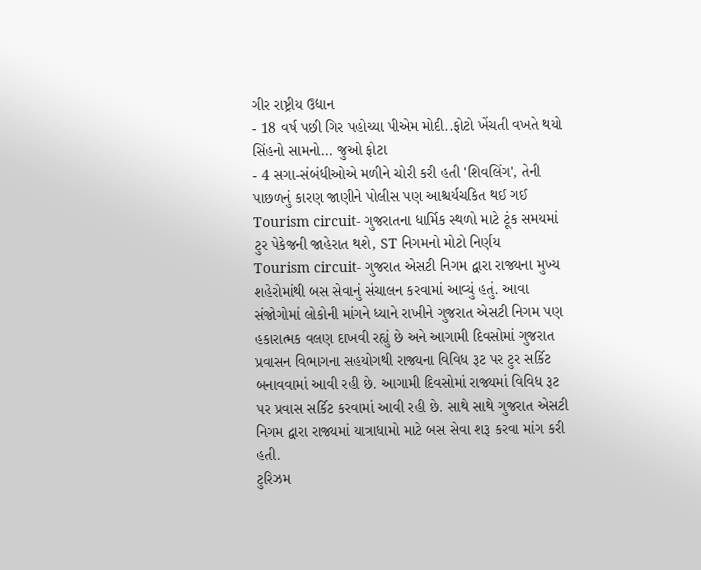ગીર રાષ્ટ્રીય ઉદ્યાન
- 18 વર્ષ પછી ગિર પહોચ્યા પીએમ મોદી..ફોટો ખેંચતી વખતે થયો સિંહનો સામનો... જુઓ ફોટા
- 4 સગા-સંબંધીઓએ મળીને ચોરી કરી હતી 'શિવલિંગ', તેની પાછળનું કારણ જાણીને પોલીસ પણ આશ્ચર્યચકિત થઈ ગઈ
Tourism circuit- ગુજરાતના ધાર્મિક સ્થળો માટે ટૂંક સમયમાં ટુર પેકેજની જાહેરાત થશે, ST નિગમનો મોટો નિર્ણય
Tourism circuit- ગુજરાત એસટી નિગમ દ્વારા રાજ્યના મુખ્ય શહેરોમાંથી બસ સેવાનું સંચાલન કરવામાં આવ્યું હતું. આવા સંજોગોમાં લોકોની માંગને ધ્યાને રાખીને ગુજરાત એસટી નિગમ પણ હકારાત્મક વલણ દાખવી રહ્યું છે અને આગામી દિવસોમાં ગુજરાત પ્રવાસન વિભાગના સહયોગથી રાજ્યના વિવિધ રૂટ પર ટુર સર્કિટ બનાવવામાં આવી રહી છે. આગામી દિવસોમાં રાજ્યમાં વિવિધ રૂટ પર પ્રવાસ સર્કિટ કરવામાં આવી રહી છે. સાથે સાથે ગુજરાત એસટી નિગમ દ્વારા રાજ્યમાં યાત્રાધામો માટે બસ સેવા શરૂ કરવા માંગ કરી હતી.
ટુરિઝમ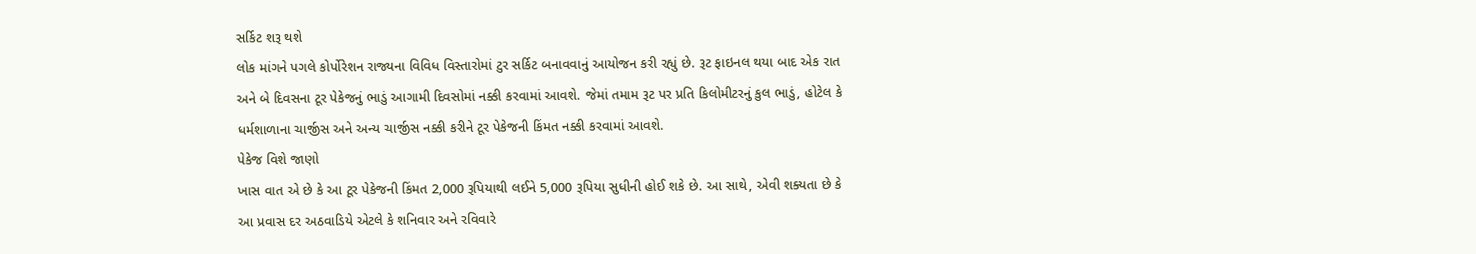સર્કિટ શરૂ થશે
લોક માંગને પગલે કોર્પોરેશન રાજ્યના વિવિધ વિસ્તારોમાં ટુર સર્કિટ બનાવવાનું આયોજન કરી રહ્યું છે. રૂટ ફાઇનલ થયા બાદ એક રાત અને બે દિવસના ટૂર પેકેજનું ભાડું આગામી દિવસોમાં નક્કી કરવામાં આવશે. જેમાં તમામ રૂટ પર પ્રતિ કિલોમીટરનું કુલ ભાડું, હોટેલ કે ધર્મશાળાના ચાર્જીસ અને અન્ય ચાર્જીસ નક્કી કરીને ટૂર પેકેજની કિંમત નક્કી કરવામાં આવશે.
પેકેજ વિશે જાણો
ખાસ વાત એ છે કે આ ટૂર પેકેજની કિંમત 2,000 રૂપિયાથી લઈને 5,000 રૂપિયા સુધીની હોઈ શકે છે. આ સાથે, એવી શક્યતા છે કે આ પ્રવાસ દર અઠવાડિયે એટલે કે શનિવાર અને રવિવારે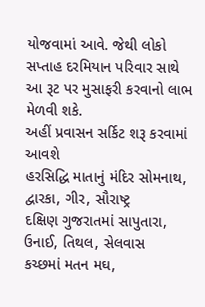યોજવામાં આવે. જેથી લોકો સપ્તાહ દરમિયાન પરિવાર સાથે આ રૂટ પર મુસાફરી કરવાનો લાભ મેળવી શકે.
અહીં પ્રવાસન સર્કિટ શરૂ કરવામાં આવશે
હરસિદ્ધિ માતાનું મંદિર સોમનાથ, દ્વારકા, ગીર, સૌરાષ્ટ્ર
દક્ષિણ ગુજરાતમાં સાપુતારા, ઉનાઈ, તિથલ, સેલવાસ
કચ્છમાં મતન મઘ,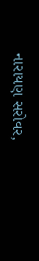નારાયણ સરોવર,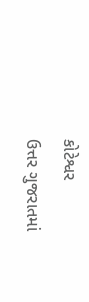કોટેશ્વર
ઉત્તર ગુજરાતમાં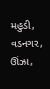મહુડી, વડનગર, ઊંઝા,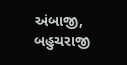અંબાજી, બહુચરાજી